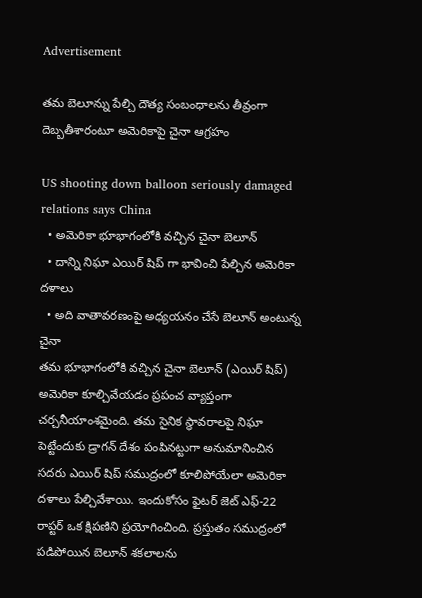Advertisement

తమ బెలూన్ను పేల్చి దౌత్య సంబంధాలను తీవ్రంగా దెబ్బతీశారంటూ అమెరికాపై చైనా ఆగ్రహం

US shooting down balloon seriously damaged relations says China
  • అమెరికా భూభాగంలోకి వచ్చిన చైనా బెలూన్
  • దాన్ని నిఘా ఎయిర్ షిప్ గా భావించి పేల్చిన అమెరికా దళాలు
  • అది వాతావరణంపై అధ్యయనం చేసే బెలూన్ అంటున్న చైనా
తమ భూభాగంలోకి వచ్చిన చైనా బెలూన్ (ఎయిర్ షిప్) అమెరికా కూల్చివేయడం ప్రపంచ వ్యాప్తంగా చర్చనీయాంశమైంది. తమ సైనిక స్థావరాలపై నిఘా పెట్టేందుకు డ్రాగన్ దేశం పంపినట్టుగా అనుమానించిన సదరు ఎయిర్ షిప్ సముద్రంలో కూలిపోయేలా అమెరికా దళాలు పేల్చివేశాయి. ఇందుకోసం ఫైటర్ జెట్ ఎఫ్-22 రాప్టర్ ఒక క్షిపణిని ప్రయోగించింది. ప్రస్తుతం సముద్రంలో పడిపోయిన బెలూన్ శకలాలను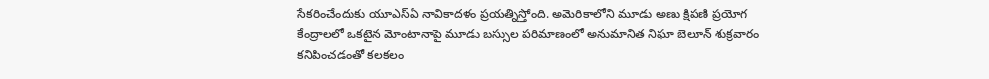సేకరించేందుకు యూఎస్ఏ నావికాదళం ప్రయత్నిస్తోంది. అమెరికాలోని మూడు అణు క్షిపణి ప్రయోగ కేంద్రాలలో ఒకటైన మోంటానాపై మూడు బస్సుల పరిమాణంలో అనుమానిత నిఘా బెలూన్ శుక్రవారం కనిపించడంతో కలకలం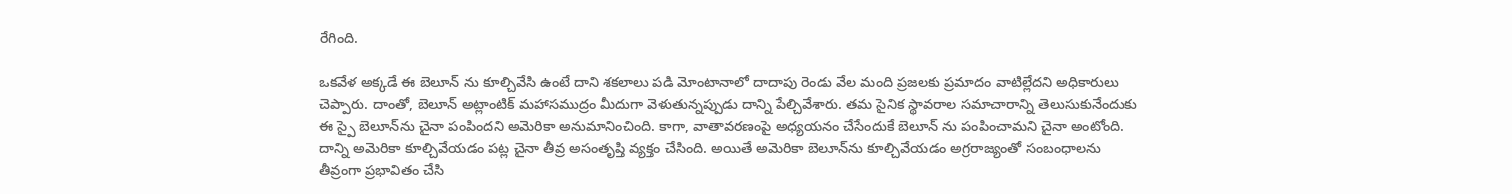రేగింది.

ఒకవేళ అక్కడే ఈ బెలూన్ ను కూల్చివేసి ఉంటే దాని శకలాలు పడి మోంటానాలో దాదాపు రెండు వేల మంది ప్రజలకు ప్రమాదం వాటిల్లేదని అధికారులు చెప్పారు. దాంతో, బెలూన్‌ అట్లాంటిక్ మహాసముద్రం మీదుగా వెళుతున్నప్పుడు దాన్ని పేల్చివేశారు. తమ సైనిక స్థావరాల సమాచారాన్ని తెలుసుకునేందుకు ఈ స్పై బెలూన్‍ను చైనా పంపిందని అమెరికా అనుమానించింది. కాగా, వాతావరణంపై అధ్యయనం చేసేందుకే బెలూన్ ను పంపించామని చైనా అంటోంది. దాన్ని అమెరికా కూల్చివేయడం పట్ల చైనా తీవ్ర అసంతృప్తి వ్యక్తం చేసింది. అయితే అమెరికా బెలూన్‌ను కూల్చివేయడం అగ్రరాజ్యంతో సంబంధాలను తీవ్రంగా ప్రభావితం చేసి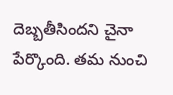దెబ్బతీసిందని చైనా పేర్కొంది. తమ నుంచి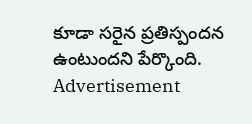కూడా సరైన ప్రతిస్పందన ఉంటుందని పేర్కొంది.
Advertisement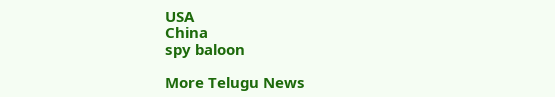USA
China
spy baloon

More Telugu News